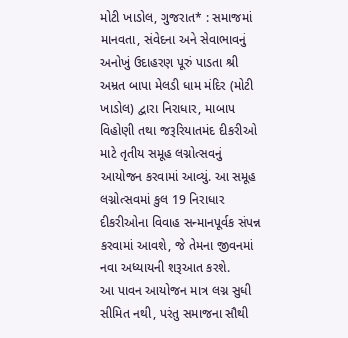મોટી ખાડોલ, ગુજરાત* : સમાજમાં માનવતા, સંવેદના અને સેવાભાવનું અનોખું ઉદાહરણ પૂરું પાડતા શ્રી અમ્રત બાપા મેલડી ધામ મંદિર (મોટી ખાડોલ) દ્વારા નિરાધાર, માબાપ વિહોણી તથા જરૂરિયાતમંદ દીકરીઓ માટે તૃતીય સમૂહ લગ્નોત્સવનું આયોજન કરવામાં આવ્યું. આ સમૂહ લગ્નોત્સવમાં કુલ 19 નિરાધાર દીકરીઓના વિવાહ સન્માનપૂર્વક સંપન્ન કરવામાં આવશે, જે તેમના જીવનમાં નવા અધ્યાયની શરૂઆત કરશે.
આ પાવન આયોજન માત્ર લગ્ન સુધી સીમિત નથી, પરંતુ સમાજના સૌથી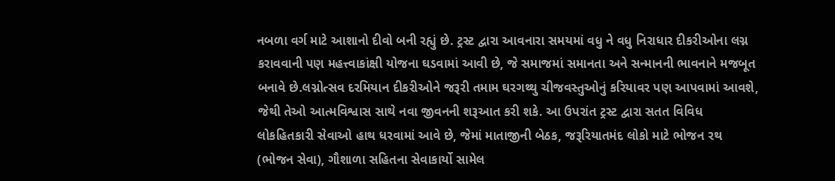નબળા વર્ગ માટે આશાનો દીવો બની રહ્યું છે. ટ્રસ્ટ દ્વારા આવનારા સમયમાં વધુ ને વધુ નિરાધાર દીકરીઓના લગ્ન કરાવવાની પણ મહત્ત્વાકાંક્ષી યોજના ઘડવામાં આવી છે, જે સમાજમાં સમાનતા અને સન્માનની ભાવનાને મજબૂત બનાવે છે.લગ્નોત્સવ દરમિયાન દીકરીઓને જરૂરી તમામ ઘરગથ્થુ ચીજવસ્તુઓનું કરિયાવર પણ આપવામાં આવશે, જેથી તેઓ આત્મવિશ્વાસ સાથે નવા જીવનની શરૂઆત કરી શકે. આ ઉપરાંત ટ્રસ્ટ દ્વારા સતત વિવિધ લોકહિતકારી સેવાઓ હાથ ધરવામાં આવે છે, જેમાં માતાજીની બેઠક, જરૂરિયાતમંદ લોકો માટે ભોજન રથ (ભોજન સેવા), ગૌશાળા સહિતના સેવાકાર્યો સામેલ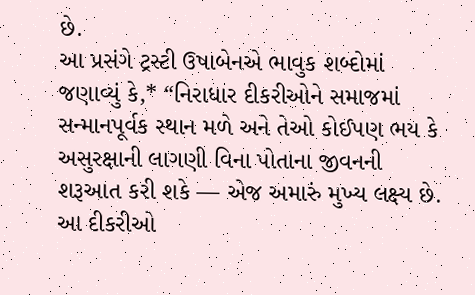છે.
આ પ્રસંગે ટ્રસ્ટી ઉષાબેનએ ભાવુક શબ્દોમાં જણાવ્યું કે,* “નિરાધાર દીકરીઓને સમાજમાં સન્માનપૂર્વક સ્થાન મળે અને તેઓ કોઈપણ ભય કે અસુરક્ષાની લાગણી વિના પોતાના જીવનની શરૂઆત કરી શકે — એજ અમારું મુખ્ય લક્ષ્ય છે. આ દીકરીઓ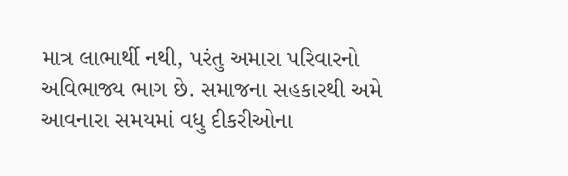માત્ર લાભાર્થી નથી, પરંતુ અમારા પરિવારનો અવિભાજ્ય ભાગ છે. સમાજના સહકારથી અમે આવનારા સમયમાં વધુ દીકરીઓના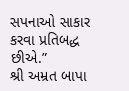સપનાઓ સાકાર કરવા પ્રતિબદ્ધ છીએ.”
શ્રી અમ્રત બાપા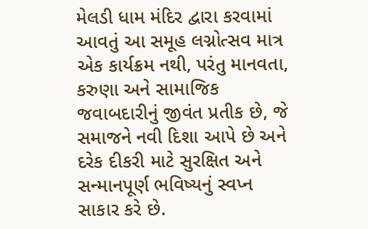મેલડી ધામ મંદિર દ્વારા કરવામાં આવતું આ સમૂહ લગ્નોત્સવ માત્ર એક કાર્યક્રમ નથી, પરંતુ માનવતા, કરુણા અને સામાજિક જવાબદારીનું જીવંત પ્રતીક છે, જે સમાજને નવી દિશા આપે છે અને દરેક દીકરી માટે સુરક્ષિત અને સન્માનપૂર્ણ ભવિષ્યનું સ્વપ્ન સાકાર કરે છે.